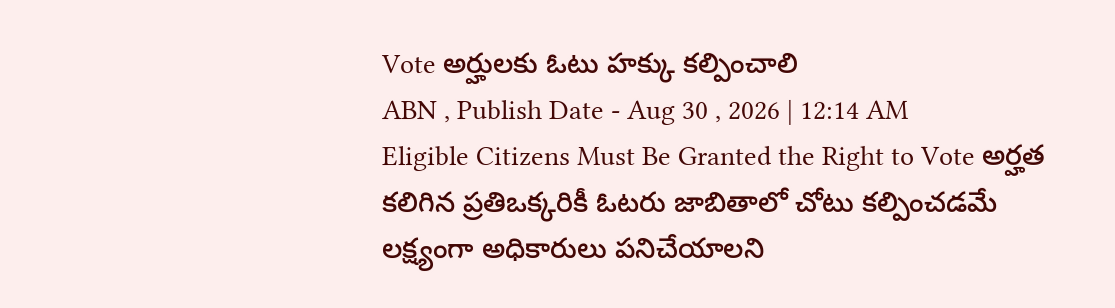Vote అర్హులకు ఓటు హక్కు కల్పించాలి
ABN , Publish Date - Aug 30 , 2026 | 12:14 AM
Eligible Citizens Must Be Granted the Right to Vote అర్హత కలిగిన ప్రతిఒక్కరికీ ఓటరు జాబితాలో చోటు కల్పించడమే లక్ష్యంగా అధికారులు పనిచేయాలని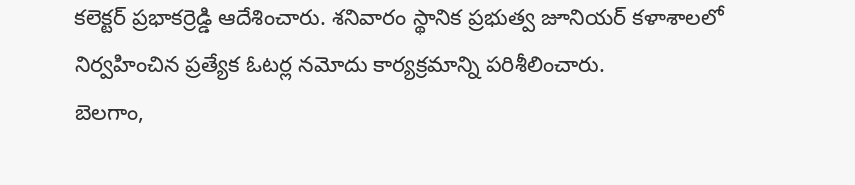కలెక్టర్ ప్రభాకర్రెడ్డి ఆదేశించారు. శనివారం స్థానిక ప్రభుత్వ జూనియర్ కళాశాలలో నిర్వహించిన ప్రత్యేక ఓటర్ల నమోదు కార్యక్రమాన్ని పరిశీలించారు.
బెలగాం,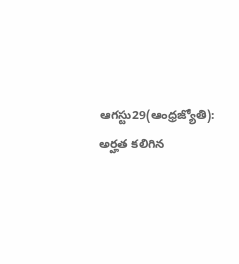ఆగస్టు29(ఆంధ్రజ్యోతి): అర్హత కలిగిన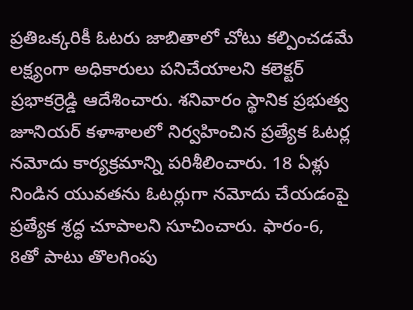ప్రతిఒక్కరికీ ఓటరు జాబితాలో చోటు కల్పించడమే లక్ష్యంగా అధికారులు పనిచేయాలని కలెక్టర్ ప్రభాకర్రెడ్డి ఆదేశించారు. శనివారం స్థానిక ప్రభుత్వ జూనియర్ కళాశాలలో నిర్వహించిన ప్రత్యేక ఓటర్ల నమోదు కార్యక్రమాన్ని పరిశీలించారు. 18 ఏళ్లు నిండిన యువతను ఓటర్లుగా నమోదు చేయడంపై ప్రత్యేక శ్రద్ధ చూపాలని సూచించారు. ఫారం-6, 8తో పాటు తొలగింపు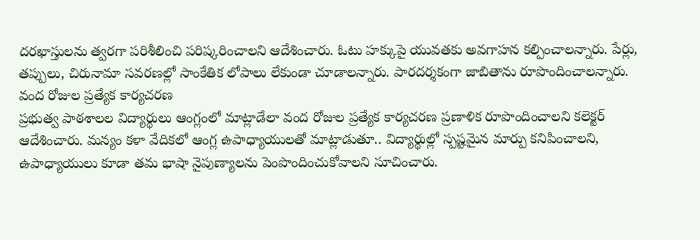దరఖాస్తులను త్వరగా పరిశీలించి పరిష్కరించాలని ఆదేశించారు. ఓటు హక్కుపై యువతకు అవగాహన కల్పించాలన్నారు. పేర్లు, తప్పులు, చిరునామా సవరణల్లో సాంకేతిక లోపాలు లేకుండా చూడాలన్నారు. పారదర్శకంగా జాబితాను రూపొందించాలన్నారు.
వంద రోజుల ప్రత్యేక కార్యచరణ
ప్రభుత్వ పాఠశాలల విద్యార్థులు ఆంగ్లంలో మాట్లాడేలా వంద రోజుల ప్రత్యేక కార్యచరణ ప్రణాళిక రూపొందించాలని కలెక్టర్ ఆదేశించారు. మన్యం కళా వేదికలో ఆంగ్ల ఉపాధ్యాయులతో మాట్లాడుతూ.. విద్యార్థుల్లో స్పష్టమైన మార్పు కనిపించాలని, ఉపాధ్యాయులు కూడా తమ భాషా నైపుణ్యాలను పెంపొందించుకోవాలని సూచించారు.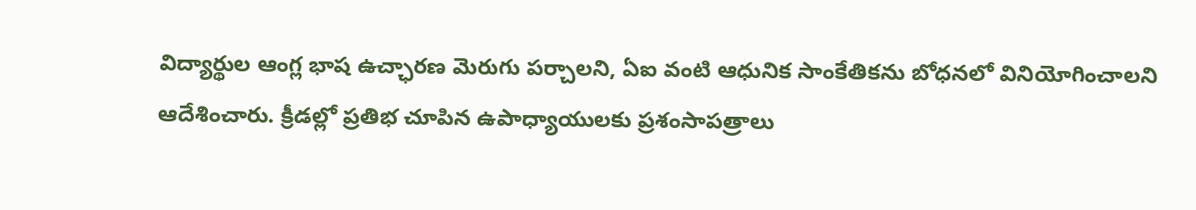విద్యార్థుల ఆంగ్ల భాష ఉచ్ఛారణ మెరుగు పర్చాలని, ఏఐ వంటి ఆధునిక సాంకేతికను బోధనలో వినియోగించాలని ఆదేశించారు. క్రీడల్లో ప్రతిభ చూపిన ఉపాధ్యాయులకు ప్రశంసాపత్రాలు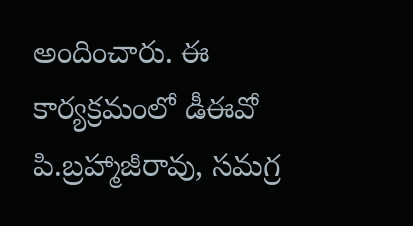అందించారు. ఈ కార్యక్రమంలో డీఈవో పి.బ్రహ్మాజీరావు, సమగ్ర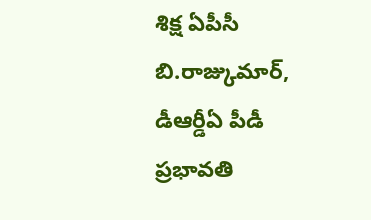శిక్ష ఏపీసీ బి.రాజ్కుమార్, డీఆర్డీఏ పీడీ ప్రభావతి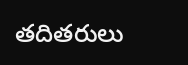తదితరులు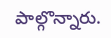పాల్గొన్నారు.